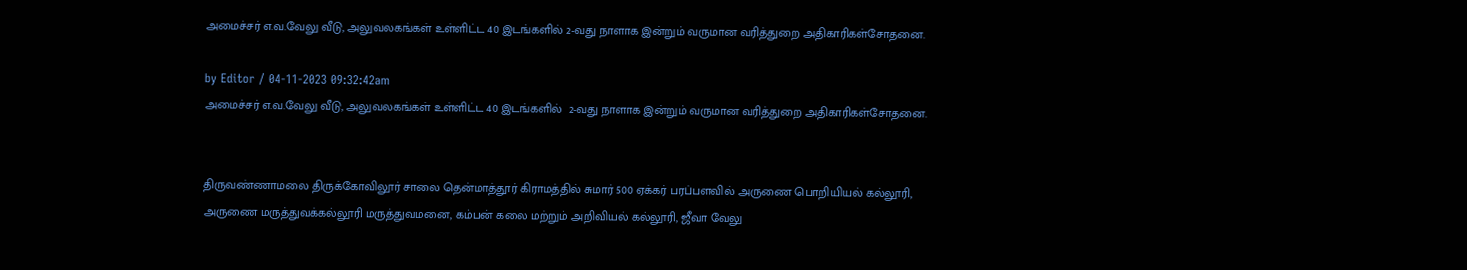அமைச்சர் எ.வ.வேலு வீடு, அலுவலகங்கள் உள்ளிட்ட 40 இடங்களில் 2-வது நாளாக இன்றும் வருமான வரித்துறை அதிகாரிகள்சோதனை.

by Editor / 04-11-2023 09:32:42am
அமைச்சர் எ.வ.வேலு வீடு, அலுவலகங்கள் உள்ளிட்ட 40 இடங்களில்  2-வது நாளாக இன்றும் வருமான வரித்துறை அதிகாரிகள்சோதனை.


திருவண்ணாமலை திருக்கோவிலூர் சாலை தென்மாத்தூர் கிராமத்தில் சுமார் 500 ஏக்கர் பரப்பளவில் அருணை பொறியியல் கல்லூரி, அருணை மருத்துவக்கல்லூரி மருத்துவமனை, கம்பன் கலை மற்றும் அறிவியல் கல்லூரி, ஜீவா வேலு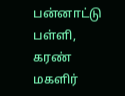பன்னாட்டு பள்ளி, கரண் மகளிர்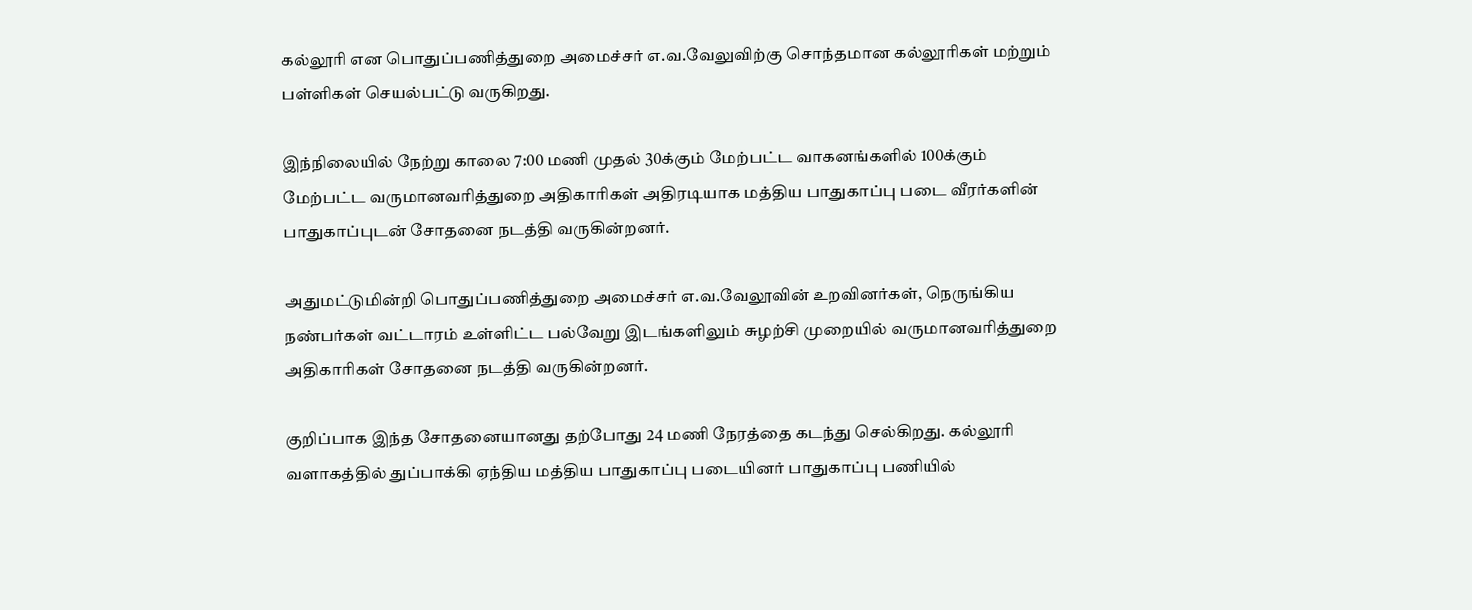கல்லூரி என பொதுப்பணித்துறை அமைச்சர் எ.வ.வேலுவிற்கு சொந்தமான கல்லூரிகள் மற்றும் பள்ளிகள் செயல்பட்டு வருகிறது.

இந்நிலையில் நேற்று காலை 7:00 மணி முதல் 30க்கும் மேற்பட்ட வாகனங்களில் 100க்கும் மேற்பட்ட வருமானவரித்துறை அதிகாரிகள் அதிரடியாக மத்திய பாதுகாப்பு படை வீரர்களின் பாதுகாப்புடன் சோதனை நடத்தி வருகின்றனர்.

அதுமட்டுமின்றி பொதுப்பணித்துறை அமைச்சர் எ.வ.வேலூவின் உறவினர்கள், நெருங்கிய நண்பர்கள் வட்டாரம் உள்ளிட்ட பல்வேறு இடங்களிலும் சுழற்சி முறையில் வருமானவரித்துறை அதிகாரிகள் சோதனை நடத்தி வருகின்றனர்.

குறிப்பாக இந்த சோதனையானது தற்போது 24 மணி நேரத்தை கடந்து செல்கிறது. கல்லூரி வளாகத்தில் துப்பாக்கி ஏந்திய மத்திய பாதுகாப்பு படையினர் பாதுகாப்பு பணியில்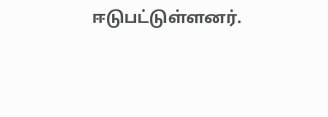ஈடுபட்டுள்ளனர்.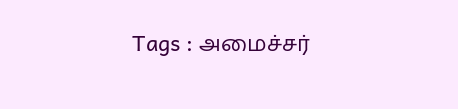Tags : அமைச்சர்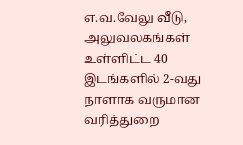எ.வ.வேலு வீடு, அலுவலகங்கள் உள்ளிட்ட 40 இடங்களில் 2-வது நாளாக வருமான வரித்துறை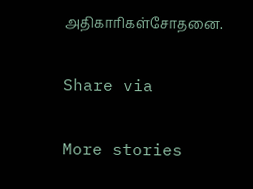அதிகாரிகள்சோதனை.

Share via

More stories